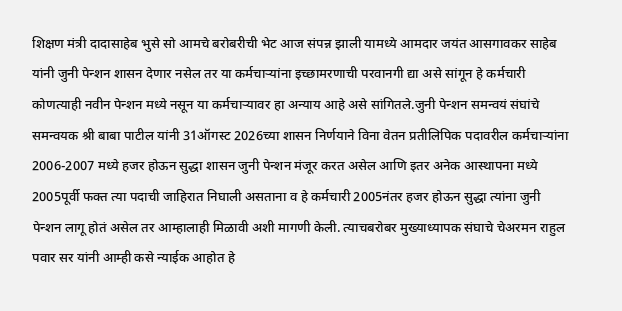शिक्षण मंत्री दादासाहेब भुसे सो आमचे बरोबरीची भेट आज संपन्न झाली यामध्ये आमदार जयंत आसगावकर साहेब यांनी जुनी पेन्शन शासन देणार नसेल तर या कर्मचाऱ्यांना इच्छामरणाची परवानगी द्या असे सांगून हे कर्मचारी कोणत्याही नवीन पेन्शन मध्ये नसून या कर्मचाऱ्यावर हा अन्याय आहे असे सांगितले.जुनी पेन्शन समन्वयं संघांचे समन्वयक श्री बाबा पाटील यांनी 31ऑगस्ट 2026च्या शासन निर्णयाने विना वेतन प्रतीलिपिक पदावरील कर्मचाऱ्यांना 2006-2007 मध्ये हजर होऊन सुद्धा शासन जुनी पेन्शन मंजूर करत असेल आणि इतर अनेक आस्थापना मध्ये 2005पूर्वी फक्त त्या पदाची जाहिरात निघाली असताना व हे कर्मचारी 2005नंतर हजर होऊन सुद्धा त्यांना जुनी पेन्शन लागू होतं असेल तर आम्हालाही मिळावी अशी मागणी केली. त्याचबरोबर मुख्याध्यापक संघाचे चेअरमन राहुल पवार सर यांनी आम्ही कसे न्याईक आहोत हे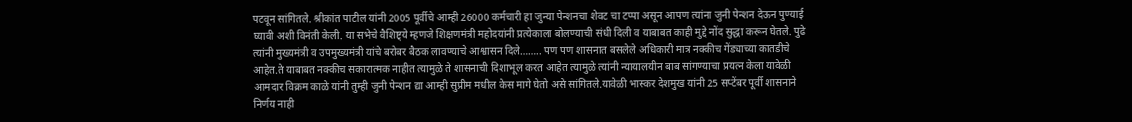पटवून सांगितले. श्रीकांत पाटील यांनी 2005 पूर्वीचे आम्ही 26000 कर्मचारी हा जुन्या पेन्शनचा शेवट चा टप्पा असून आपण त्यांना जुनी पेन्शन देऊन पुण्याई घ्यावी अशी विनंती केली. या सभेचे वैशिष्ट्ये म्हणजे शिक्षणमंत्री महोदयांनी प्रत्येकाला बोलण्याची संधी दिली व याबाबत काही मुद्दे नोंद सुद्धा करून घेतले. पुढे त्यांनी मुख्यमंत्री व उपमुख्यमंत्री यांचे बरोबर बैठक लावण्याचे आश्वासन दिले…….. पण पण शासनात बसलेले अधिकारी मात्र नक्कीच गेंड्याच्या कातडीचे आहेत.ते याबाबत नक्कीच सकारात्मक नाहीत त्यामुळे ते शासनाची दिशाभूल करत आहेत त्यामुळे त्यांनी न्यायालयीन बाब सांगण्याचा प्रयत्न केला यावेळी आमदार विक्रम काळे यांनी तुम्ही जुनी पेन्शन द्या आम्ही सुप्रीम मधील केस मागे घेतो असे सांगितले.यावेळी भास्कर देशमुख यांनी 25 सप्टेंबर पूर्वी शासनाने निर्णय नाही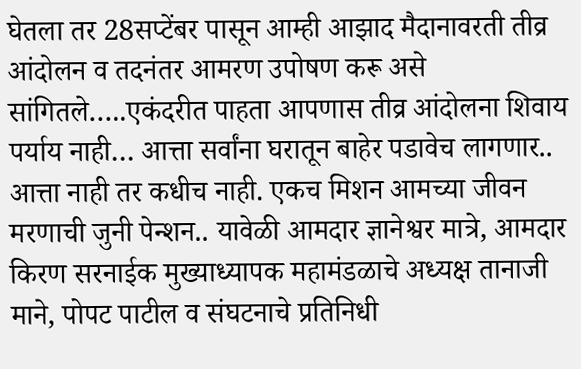घेतला तर 28सप्टेंबर पासून आम्ही आझाद मैदानावरती तीव्र आंदोलन व तदनंतर आमरण उपोषण करू असे सांगितले…..एकंदरीत पाहता आपणास तीव्र आंदोलना शिवाय पर्याय नाही… आत्ता सर्वांना घरातून बाहेर पडावेच लागणार.. आत्ता नाही तर कधीच नाही. एकच मिशन आमच्या जीवन मरणाची जुनी पेन्शन.. यावेळी आमदार ज्ञानेश्वर मात्रे, आमदार किरण सरनाईक मुख्याध्यापक महामंडळाचे अध्यक्ष तानाजी माने, पोपट पाटील व संघटनाचे प्रतिनिधी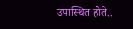उपास्थित होते..